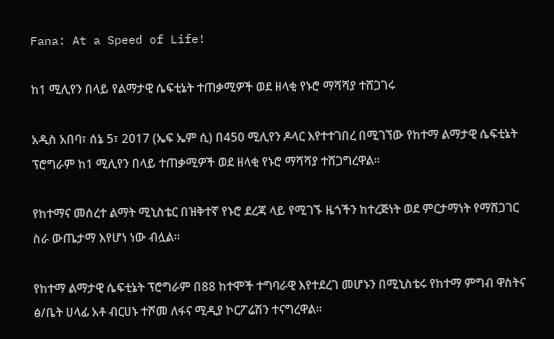Fana: At a Speed of Life!

ከ1 ሚሊየን በላይ የልማታዊ ሴፍቲኔት ተጠቃሚዎች ወደ ዘላቂ የኑሮ ማሻሻያ ተሸጋገሩ

አዲስ አበባ፣ ሰኔ 5፣ 2017 (ኤፍ ኤም ሲ) በ450 ሚሊየን ዶላር እየተተገበረ በሚገኘው የከተማ ልማታዊ ሴፍቲኔት ፕሮግራም ከ1 ሚሊየን በላይ ተጠቃሚዎች ወደ ዘላቂ የኑሮ ማሻሻያ ተሸጋግረዋል፡፡

የከተማና መሰረተ ልማት ሚኒስቴር በዝቅተኛ የኑሮ ደረጃ ላይ የሚገኙ ዜጎችን ከተረጅነት ወደ ምርታማነት የማሸጋገር ስራ ውጤታማ እየሆነ ነው ብሏል።

የከተማ ልማታዊ ሴፍቲኔት ፕሮግራም በ88 ከተሞች ተግባራዊ እየተደረገ መሆኑን በሚኒስቴሩ የከተማ ምግብ ዋስትና ፅ/ቤት ሀላፊ አቶ ብርሀኑ ተሾመ ለፋና ሚዲያ ኮርፖሬሽን ተናግረዋል፡፡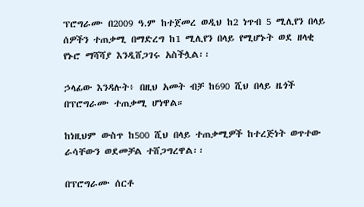ፕሮግራሙ በ2009 ዓ.ም ከተጀመረ ወዲህ ከ2 ነጥብ 5 ሚሊየን በላይ ሰዎችን ተጠቃሚ በማድረግ ከ1 ሚሊየን በላይ የሚሆኑት ወደ ዘላቂ የኑሮ ማሻሻያ እንዲሸጋገሩ አስችሏል፡፡

ኃላፊው እንዳሉት፥ በዚህ አመት ብቻ ከ690 ሺህ በላይ ዜጎች በፕሮግራሙ ተጠቃሚ ሆነዋል።

ከነዚህም ውስጥ ከ500 ሺህ በላይ ተጠቃሚዎች ከተረጅነት ወጥተው ራሳቸውን ወደመቻል ተሸጋግረዋል፡፡

በፕሮግራሙ ሰርቶ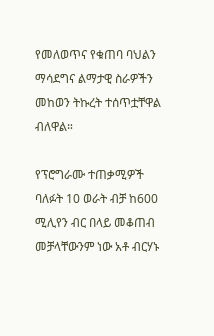የመለወጥና የቁጠባ ባህልን ማሳደግና ልማታዊ ስራዎችን መከወን ትኩረት ተሰጥቷቸዋል ብለዋል።

የፕሮግራሙ ተጠቃሚዎች ባለፉት 10 ወራት ብቻ ከ600 ሚሊየን ብር በላይ መቆጠብ መቻላቸውንም ነው አቶ ብርሃኑ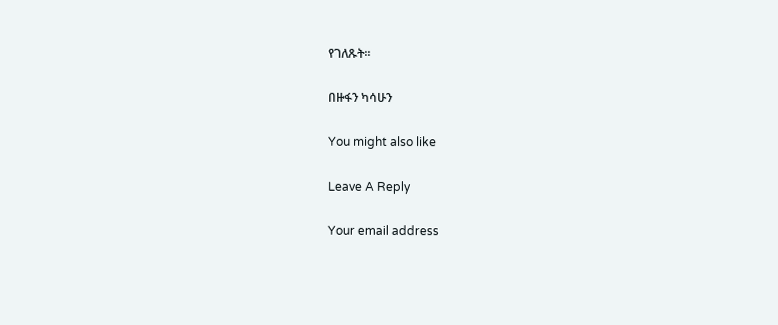የገለጹት፡፡

በዙፋን ካሳሁን

You might also like

Leave A Reply

Your email address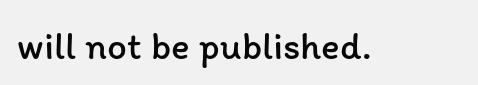will not be published.